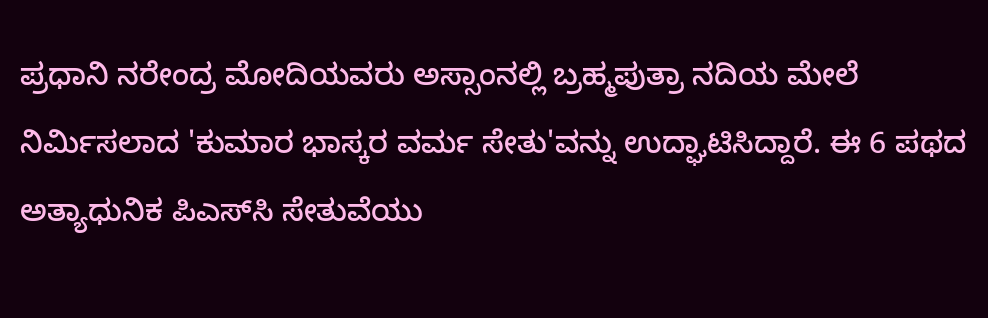ಪ್ರಧಾನಿ ನರೇಂದ್ರ ಮೋದಿಯವರು ಅಸ್ಸಾಂನಲ್ಲಿ ಬ್ರಹ್ಮಪುತ್ರಾ ನದಿಯ ಮೇಲೆ ನಿರ್ಮಿಸಲಾದ 'ಕುಮಾರ ಭಾಸ್ಕರ ವರ್ಮ ಸೇತು'ವನ್ನು ಉದ್ಘಾಟಿಸಿದ್ದಾರೆ. ಈ 6 ಪಥದ ಅತ್ಯಾಧುನಿಕ ಪಿಎಸ್‌ಸಿ ಸೇತುವೆಯು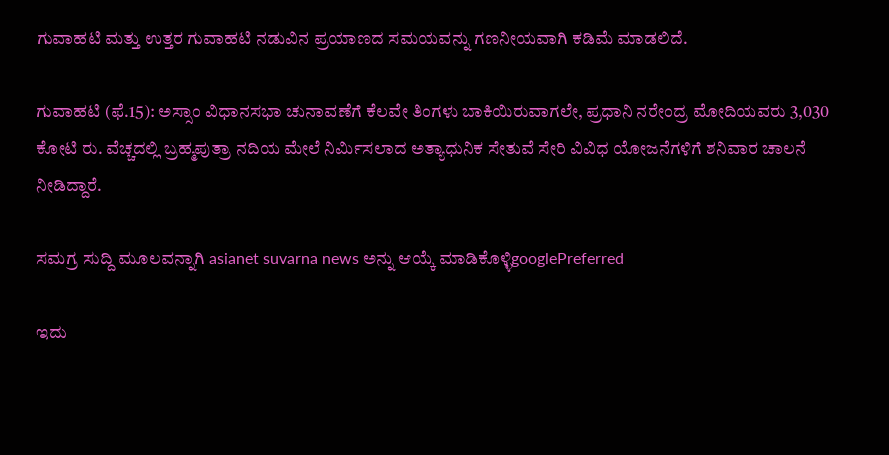ಗುವಾಹಟಿ ಮತ್ತು ಉತ್ತರ ಗುವಾಹಟಿ ನಡುವಿನ ಪ್ರಯಾಣದ ಸಮಯವನ್ನು ಗಣನೀಯವಾಗಿ ಕಡಿಮೆ ಮಾಡಲಿದೆ.

ಗುವಾಹಟಿ (ಫೆ.15): ಅಸ್ಸಾಂ ವಿಧಾನಸಭಾ ಚುನಾವಣೆಗೆ ಕೆಲವೇ ತಿಂಗಳು ಬಾಕಿಯಿರುವಾಗಲೇ, ಪ್ರಧಾನಿ ನರೇಂದ್ರ ಮೋದಿಯವರು 3,030 ಕೋಟಿ ರು. ವೆಚ್ಚದಲ್ಲಿ ಬ್ರಹ್ಮಪುತ್ರಾ ನದಿಯ ಮೇಲೆ ನಿರ್ಮಿಸಲಾದ ಅತ್ಯಾಧುನಿಕ ಸೇತುವೆ ಸೇರಿ ವಿವಿಧ ಯೋಜನೆಗಳಿಗೆ ಶನಿವಾರ ಚಾಲನೆ ನೀಡಿದ್ದಾರೆ.

ಸಮಗ್ರ ಸುದ್ದಿ ಮೂಲವನ್ನಾಗಿ asianet suvarna news ಅನ್ನು ಆಯ್ಕೆ ಮಾಡಿಕೊಳ್ಳಿgooglePreferred

ಇದು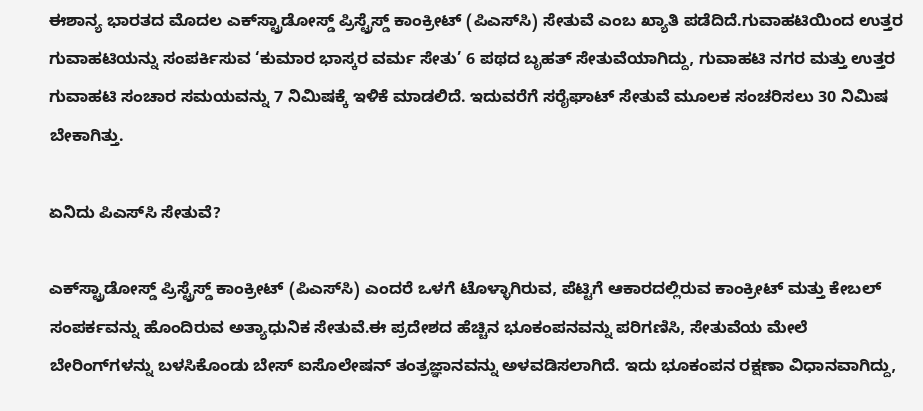ಈಶಾನ್ಯ ಭಾರತದ ಮೊದಲ ಎಕ್‌ಸ್ಟ್ರಾಡೋಸ್ಡ್‌ ಪ್ರಿಸ್ಟ್ರೆಸ್ಡ್‌ ಕಾಂಕ್ರೀಟ್‌ (ಪಿಎಸ್‌ಸಿ) ಸೇತುವೆ ಎಂಬ ಖ್ಯಾತಿ ಪಡೆದಿದೆ.ಗುವಾಹಟಿಯಿಂದ ಉತ್ತರ ಗುವಾಹಟಿಯನ್ನು ಸಂಪರ್ಕಿಸುವ ‘ಕುಮಾರ ಭಾಸ್ಕರ ವರ್ಮ ಸೇತು’ 6 ಪಥದ ಬೃಹತ್‌ ಸೇತುವೆಯಾಗಿದ್ದು, ಗುವಾಹಟಿ ನಗರ ಮತ್ತು ಉತ್ತರ ಗುವಾಹಟಿ ಸಂಚಾರ ಸಮಯವನ್ನು 7 ನಿಮಿಷಕ್ಕೆ ಇಳಿಕೆ ಮಾಡಲಿದೆ. ಇದುವರೆಗೆ ಸರೈಘಾಟ್‌ ಸೇತುವೆ ಮೂಲಕ ಸಂಚರಿಸಲು 30 ನಿಮಿಷ ಬೇಕಾಗಿತ್ತು.

ಏನಿದು ಪಿಎಸ್‌ಸಿ ಸೇತುವೆ?

ಎಕ್‌ಸ್ಟ್ರಾಡೋಸ್ಡ್‌ ಪ್ರಿಸ್ಟ್ರೆಸ್ಡ್‌ ಕಾಂಕ್ರೀಟ್‌ (ಪಿಎಸ್‌ಸಿ) ಎಂದರೆ ಒಳಗೆ ಟೊಳ್ಳಾಗಿರುವ, ಪೆಟ್ಟಿಗೆ ಆಕಾರದಲ್ಲಿರುವ ಕಾಂಕ್ರೀಟ್‌ ಮತ್ತು ಕೇಬಲ್‌ ಸಂಪರ್ಕವನ್ನು ಹೊಂದಿರುವ ಅತ್ಯಾಧುನಿಕ ಸೇತುವೆ.ಈ ಪ್ರದೇಶದ ಹೆಚ್ಚಿನ ಭೂಕಂಪನವನ್ನು ಪರಿಗಣಿಸಿ, ಸೇತುವೆಯ ಮೇಲೆ ಬೇರಿಂಗ್‌ಗಳನ್ನು ಬಳಸಿಕೊಂಡು ಬೇಸ್ ಐಸೊಲೇಷನ್ ತಂತ್ರಜ್ಞಾನವನ್ನು ಅಳವಡಿಸಲಾಗಿದೆ. ಇದು ಭೂಕಂಪನ ರಕ್ಷಣಾ ವಿಧಾನವಾಗಿದ್ದು,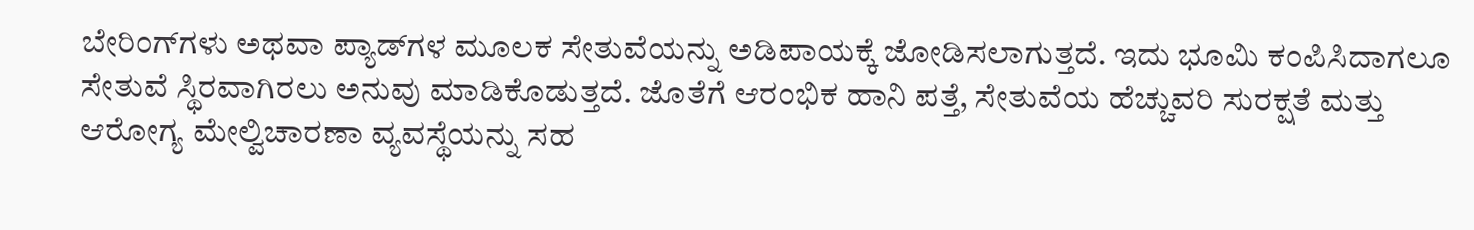ಬೇರಿಂಗ್‌ಗಳು ಅಥವಾ ಪ್ಯಾಡ್‌ಗಳ ಮೂಲಕ ಸೇತುವೆಯನ್ನು ಅಡಿಪಾಯಕ್ಕೆ ಜೋಡಿಸಲಾಗುತ್ತದೆ. ಇದು ಭೂಮಿ ಕಂಪಿಸಿದಾಗಲೂ ಸೇತುವೆ ಸ್ಥಿರವಾಗಿರಲು ಅನುವು ಮಾಡಿಕೊಡುತ್ತದೆ. ಜೊತೆಗೆ ಆರಂಭಿಕ ಹಾನಿ ಪತ್ತೆ, ಸೇತುವೆಯ ಹೆಚ್ಚುವರಿ ಸುರಕ್ಷತೆ ಮತ್ತು ಆರೋಗ್ಯ ಮೇಲ್ವಿಚಾರಣಾ ವ್ಯವಸ್ಥೆಯನ್ನು ಸಹ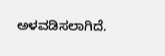ಅಳವಡಿಸಲಾಗಿದೆ.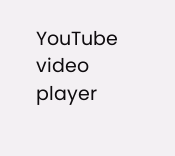YouTube video player